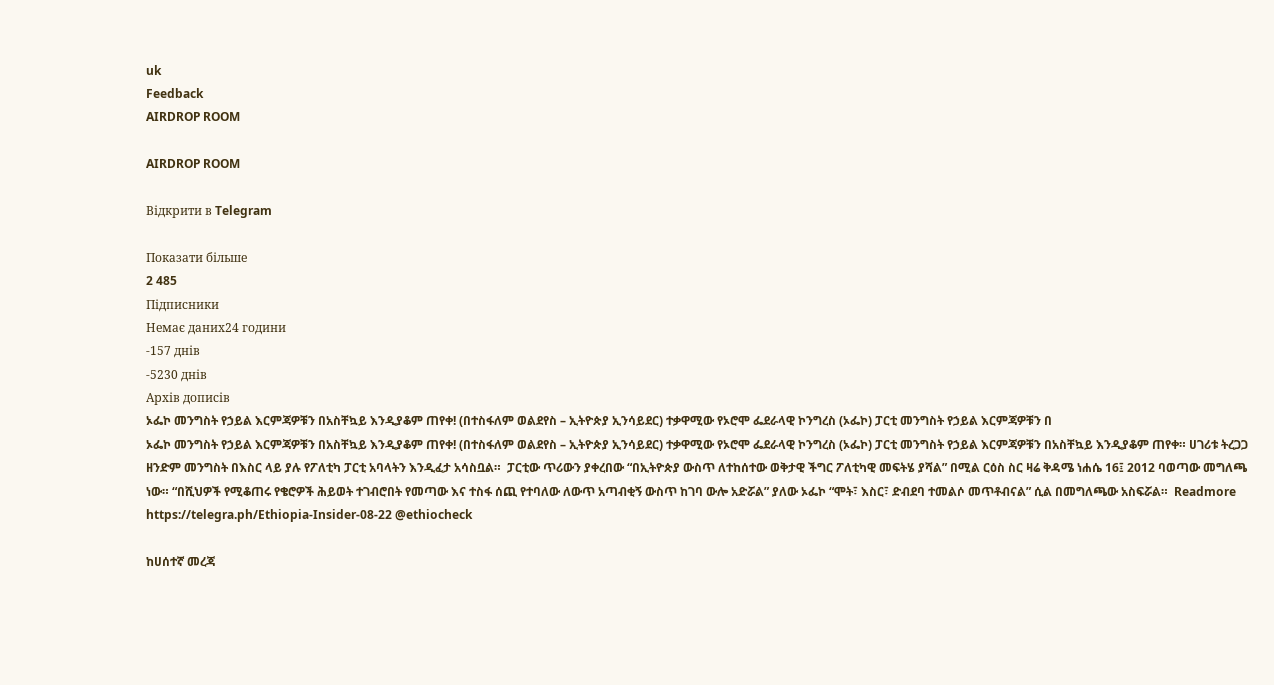uk
Feedback
AIRDROP ROOM

AIRDROP ROOM

Відкрити в Telegram

Показати більше
2 485
Підписники
Немає даних24 години
-157 днів
-5230 днів
Архів дописів
ኦፌኮ መንግስት የኃይል እርምጃዎቹን በአስቸኳይ እንዲያቆም ጠየቀ! (በተስፋለም ወልደየስ – ኢትዮጵያ ኢንሳይደር) ተቃዋሚው የኦሮሞ ፌደራላዊ ኮንግረስ (ኦፌኮ) ፓርቲ መንግስት የኃይል እርምጃዎቹን በ
ኦፌኮ መንግስት የኃይል እርምጃዎቹን በአስቸኳይ እንዲያቆም ጠየቀ! (በተስፋለም ወልደየስ – ኢትዮጵያ ኢንሳይደር) ተቃዋሚው የኦሮሞ ፌደራላዊ ኮንግረስ (ኦፌኮ) ፓርቲ መንግስት የኃይል እርምጃዎቹን በአስቸኳይ እንዲያቆም ጠየቀ። ሀገሪቱ ትረጋጋ ዘንድም መንግስት በእስር ላይ ያሉ የፖለቲካ ፓርቲ አባላትን እንዲፈታ አሳስቧል።  ፓርቲው ጥሪውን ያቀረበው “በኢትዮጵያ ውስጥ ለተከሰተው ወቅታዊ ችግር ፖለቲካዊ መፍትሄ ያሻል” በሚል ርዕስ ስር ዛሬ ቅዳሜ ነሐሴ 16፤ 2012 ባወጣው መግለጫ ነው። “በሺህዎች የሚቆጠሩ የቄሮዎች ሕይወት ተገብሮበት የመጣው እና ተስፋ ሰጪ የተባለው ለውጥ አጣብቂኝ ውስጥ ከገባ ውሎ አድሯል” ያለው ኦፌኮ “ሞት፣ እስር፣ ድብደባ ተመልሶ መጥቶብናል” ሲል በመግለጫው አስፍሯል።  Readmore https://telegra.ph/Ethiopia-Insider-08-22 @ethiocheck

ከሀሰተኛ መረጃ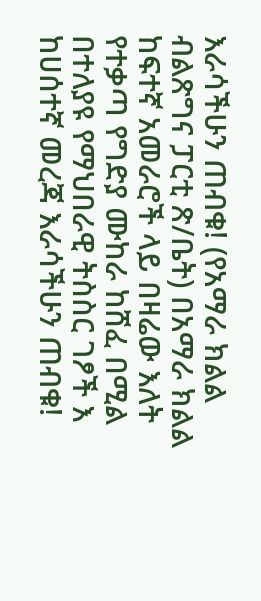እራሳችሁን ጠብቁ! (የአማራ ክልል ብልጽግና ፓርቲ ጽ/ቤት) በአማራ ክልል ከፍተኛ አመራሮች ላይ በዛሬው እለት የተቃጣ የግድያ ሙከራ ከሸፈ በሚል በተለያዩ የማህበራዊ ትስስር ገፆች እ
ከሀሰተኛ መረጃ እራሳችሁን ጠብቁ!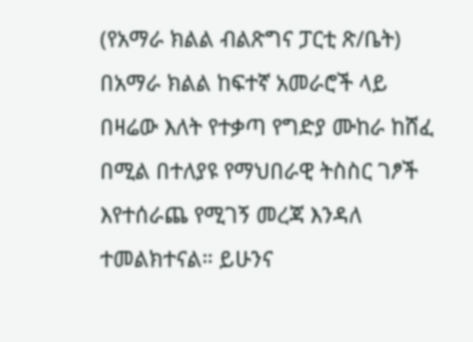(የአማራ ክልል ብልጽግና ፓርቲ ጽ/ቤት) በአማራ ክልል ከፍተኛ አመራሮች ላይ በዛሬው እለት የተቃጣ የግድያ ሙከራ ከሸፈ በሚል በተለያዩ የማህበራዊ ትስስር ገፆች እየተሰራጨ የሚገኝ መረጃ እንዳለ ተመልክተናል። ይሁንና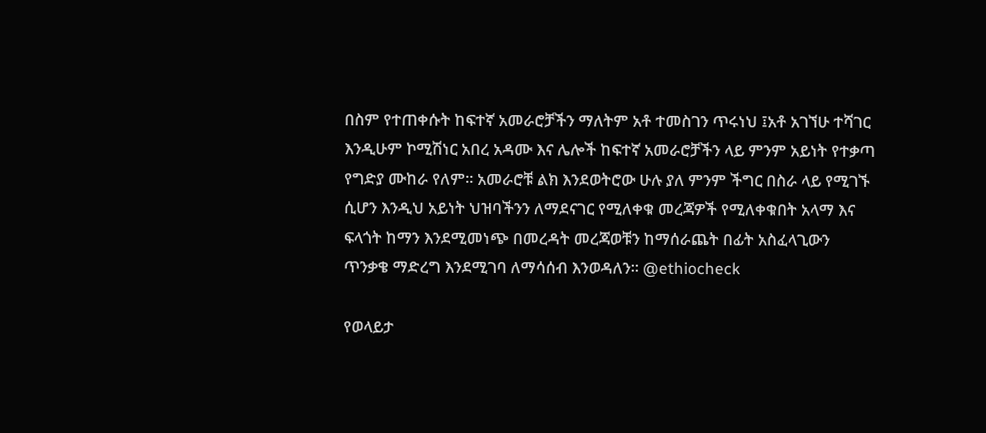በስም የተጠቀሱት ከፍተኛ አመራሮቻችን ማለትም አቶ ተመስገን ጥሩነህ ፤አቶ አገኘሁ ተሻገር እንዲሁም ኮሚሽነር አበረ አዳሙ እና ሌሎች ከፍተኛ አመራሮቻችን ላይ ምንም አይነት የተቃጣ የግድያ ሙከራ የለም። አመራሮቹ ልክ እንደወትሮው ሁሉ ያለ ምንም ችግር በስራ ላይ የሚገኙ ሲሆን እንዲህ አይነት ህዝባችንን ለማደናገር የሚለቀቁ መረጃዎች የሚለቀቁበት አላማ እና ፍላጎት ከማን እንደሚመነጭ በመረዳት መረጃወቹን ከማሰራጨት በፊት አስፈላጊውን ጥንቃቄ ማድረግ እንደሚገባ ለማሳሰብ እንወዳለን። @ethiocheck

የወላይታ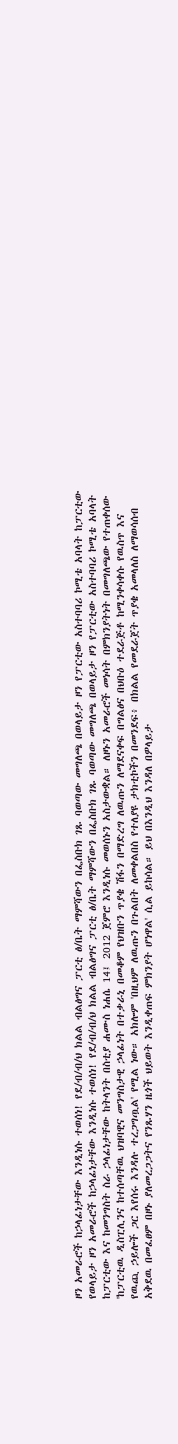ዞን አመራሮች ከኃላፊነታቸው እንዲነሱ ተወሰነ! የደ/ብ/ብ/ህ ክልል ብልፅግና ፓርቲ ፅ/ቤት ማምሻውን በፌስቡክ ገጹ ባወጣው መግለጫ በወላይታ ዞን የፓርቲው አስተባባሪ ኮሚቴ አባላት ከፓርቲው
የወላይታ ዞን አመራሮች ከኃላፊነታቸው እንዲነሱ ተወሰነ! የደ/ብ/ብ/ህ ክልል ብልፅግና ፓርቲ ፅ/ቤት ማምሻውን በፌስቡክ ገጹ ባወጣው መግለጫ በወላይታ ዞን የፓርቲው አስተባባሪ ኮሚቴ አባላት ከፓርቲው እና ከመንግስት ስራ ኃላፊነታቸው ከትላንት በስቲያ ሐሙስ ነሐሴ 14፤ 2012 ጀምሮ እንዲነሱ መወሰኑን አስታውቋል። ለዞኑን አመራሮች መነሳት በምክንያትነት በመግለጫው የተጠቀሰው 'ከፓርቲዉ ዲስፒሊንና ከተሰጣቸዉ ህዝባዊና መንግስታዊ ኃላፊነት በተቃራኒ በመቆም የህዝቡን ጥያቄ ሽፋን በማድረግ ለዉጡን ለማደናቀፍ በግልፅና በህቡዕ ተደራጅቶ ከሚንቀሳቀሱ የዉስጥ እና የዉጪ ኃይሎች ጋር እየሰሩ እንዳሉ ተረጋግጧል' የሚል ነው። አክሎም 'በዚህም ለዉጡን በጉልበት ለመቀልበስ የተለያዩ ታክቲኮችን በመንደፍ፥ በክልል የመደራጀት ጥያቄ አመላለስ ለማወሳሰብ አቅደዉ በመፈፀም በዞኑ ያለመረጋጋትና የንጹሃን ዜጎች ህይወት እንዲቀጠፍ ምክንያት ሆነዋል' ሲል ይከሳል። ይህ በእንዲህ እንዳለ በዎላይታ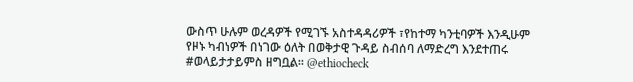ውስጥ ሁሉም ወረዳዎች የሚገኙ አስተዳዳሪዎች ፣የከተማ ካንቲባዎች እንዲሁም የዞኑ ካብነዎች በነገው ዕለት በወቅታዊ ጉዳይ ስብሰባ ለማድረግ እንደተጠሩ #ወላይታታይምስ ዘግቧል። @ethiocheck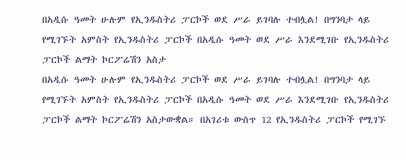በአዲሱ ዓመት ሁሉም የኢንዱስትሪ ፓርኮች ወደ ሥራ ይገባሉ ተብሏል! በግንባታ ላይ የሚገኙት አምስት የኢንዱስትሪ ፓርኮች በአዲሱ ዓመት ወደ ሥራ እንደሚገቡ የኢንዱስትሪ ፓርኮች ልማት ኮርፖሬሽን አስታ
በአዲሱ ዓመት ሁሉም የኢንዱስትሪ ፓርኮች ወደ ሥራ ይገባሉ ተብሏል! በግንባታ ላይ የሚገኙት አምስት የኢንዱስትሪ ፓርኮች በአዲሱ ዓመት ወደ ሥራ እንደሚገቡ የኢንዱስትሪ ፓርኮች ልማት ኮርፖሬሽን አስታውቋል። በአገሪቱ ውስጥ 12 የኢንዱስትሪ ፓርኮች የሚገኙ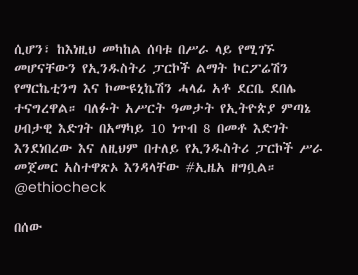ሲሆን፣ ከእነዚህ መካከል ሰባቱ በሥራ ላይ የሚገኙ መሆናቸውን የኢንዱስትሪ ፓርኮች ልማት ኮርፖሬሽን የማርኬቲንግ እና ኮሙዩኒኬሽን ሓላፊ አቶ ደርቤ ደበሌ ተናግረዋል። ባለፉት አሥርት ዓመታት የኢትዮጵያ ምጣኔ ሀብታዊ እድገት በአማካይ 10 ነጥብ 8 በመቶ እድገት እንደነበረው እና ለዚህም በተለይ የኢንዱስትሪ ፓርኮች ሥራ መጀመር አስተዋጽኦ እንዳላቸው #ኢዜአ ዘግቧል። @ethiocheck

በሰው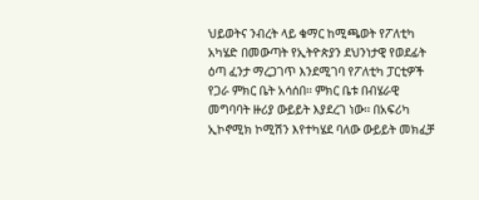ህይወትና ንብረት ላይ ቁማር ከሚጫወት የፖለቲካ አካሄድ በመውጣት የኢትዮጵያን ደህንነታዊ የወደፊት ዕጣ ፈንታ ማረጋገጥ እንደሚገባ የፖለቲካ ፓርቲዎች የጋራ ምክር ቤት አሳሰበ፡፡ ምክር ቤቱ በብሄራዊ መግባባት ዙሪያ ውይይት እያደረገ ነው፡፡ በአፍሪካ ኢኮኖሚክ ኮሚሽን እየተካሄደ ባለው ውይይት መክፈቻ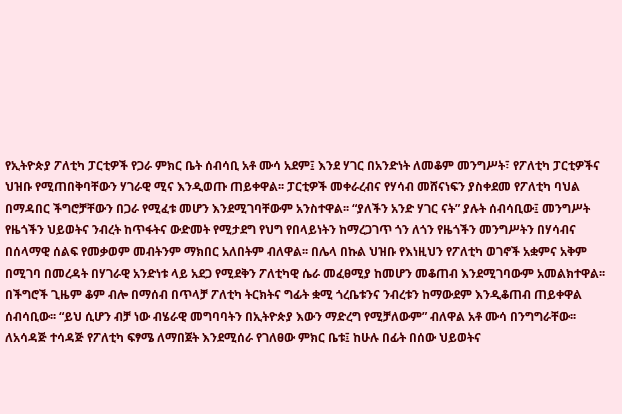የኢትዮጵያ ፖለቲካ ፓርቲዎች የጋራ ምክር ቤት ሰብሳቢ አቶ ሙሳ አደም፤ እንደ ሃገር በአንድነት ለመቆም መንግሥት፣ የፖለቲካ ፓርቲዎችና ህዝቡ የሚጠበቅባቸውን ሃገራዊ ሚና እንዲወጡ ጠይቀዋል፡፡ ፓርቲዎች መቀራረብና የሃሳብ መሸናነፍን ያስቀደመ የፖለቲካ ባህል በማዳበር ችግሮቻቸውን በጋራ የሚፈቱ መሆን እንደሚገባቸውም አንስተዋል፡፡ “ያለችን አንድ ሃገር ናት” ያሉት ሰብሳቢው፤ መንግሥት የዜጎችን ህይወትና ንብረት ከጥፋትና ውድመት የሚታደግ የህግ የበላይነትን ከማረጋገጥ ጎን ለጎን የዜጎችን መንግሥትን በሃሳብና በሰላማዊ ሰልፍ የመቃወም መብትንም ማክበር አለበትም ብለዋል፡፡ በሌላ በኩል ህዝቡ የእነዚህን የፖለቲካ ወገኖች አቋምና አቅም በሚገባ በመረዳት በሃገራዊ አንድነቱ ላይ አደጋ የሚደቅን ፖለቲካዊ ሴራ መፈፀሚያ ከመሆን መቆጠብ እንደሚገባውም አመልክተዋል፡፡ በችግሮች ጊዜም ቆም ብሎ በማሰብ በጥላቻ ፖለቲካ ትርክትና ግፊት ቋሚ ጎረቤቱንና ንብረቱን ከማውደም እንዲቆጠብ ጠይቀዋል ሰብሳቢው፡፡ “ይህ ሲሆን ብቻ ነው ብሄራዊ መግባባትን በኢትዮጵያ እውን ማድረግ የሚቻለውም” ብለዋል አቶ ሙሳ በንግግራቸው፡፡ ለአሳዳጅ ተሳዳጅ የፖለቲካ ፍፃሜ ለማበጀት እንደሚሰራ የገለፀው ምክር ቤቱ፤ ከሁሉ በፊት በሰው ህይወትና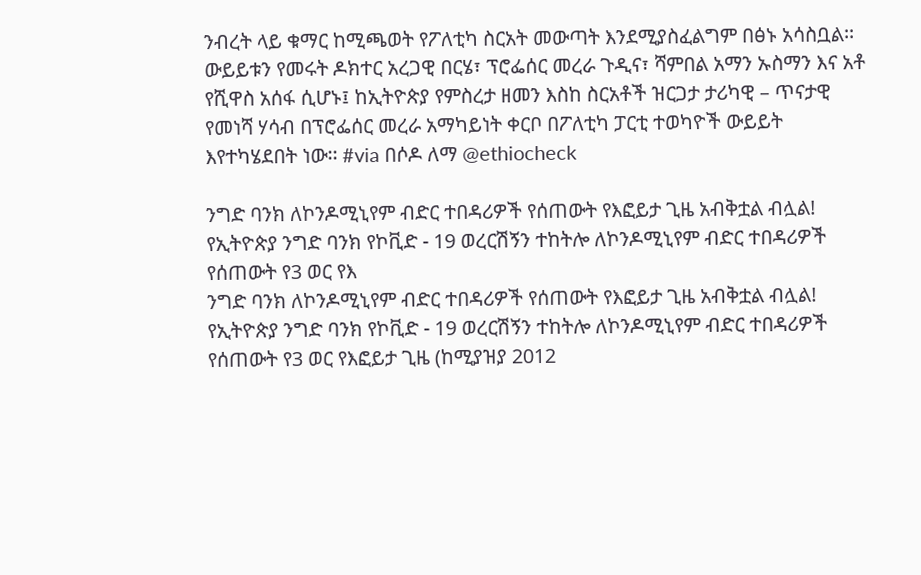ንብረት ላይ ቁማር ከሚጫወት የፖለቲካ ስርአት መውጣት እንደሚያስፈልግም በፅኑ አሳስቧል፡፡ ውይይቱን የመሩት ዶክተር አረጋዊ በርሄ፣ ፕሮፌሰር መረራ ጉዲና፣ ሻምበል አማን ኡስማን እና አቶ የሺዋስ አሰፋ ሲሆኑ፤ ከኢትዮጵያ የምስረታ ዘመን እስከ ስርአቶች ዝርጋታ ታሪካዊ – ጥናታዊ የመነሻ ሃሳብ በፕሮፌሰር መረራ አማካይነት ቀርቦ በፖለቲካ ፓርቲ ተወካዮች ውይይት እየተካሄደበት ነው፡፡ #via በሶዶ ለማ @ethiocheck

ንግድ ባንክ ለኮንዶሚኒየም ብድር ተበዳሪዎች የሰጠውት የእፎይታ ጊዜ አብቅቷል ብሏል! የኢትዮጵያ ንግድ ባንክ የኮቪድ - 19 ወረርሽኝን ተከትሎ ለኮንዶሚኒየም ብድር ተበዳሪዎች የሰጠውት የ3 ወር የእ
ንግድ ባንክ ለኮንዶሚኒየም ብድር ተበዳሪዎች የሰጠውት የእፎይታ ጊዜ አብቅቷል ብሏል! የኢትዮጵያ ንግድ ባንክ የኮቪድ - 19 ወረርሽኝን ተከትሎ ለኮንዶሚኒየም ብድር ተበዳሪዎች የሰጠውት የ3 ወር የእፎይታ ጊዜ (ከሚያዝያ 2012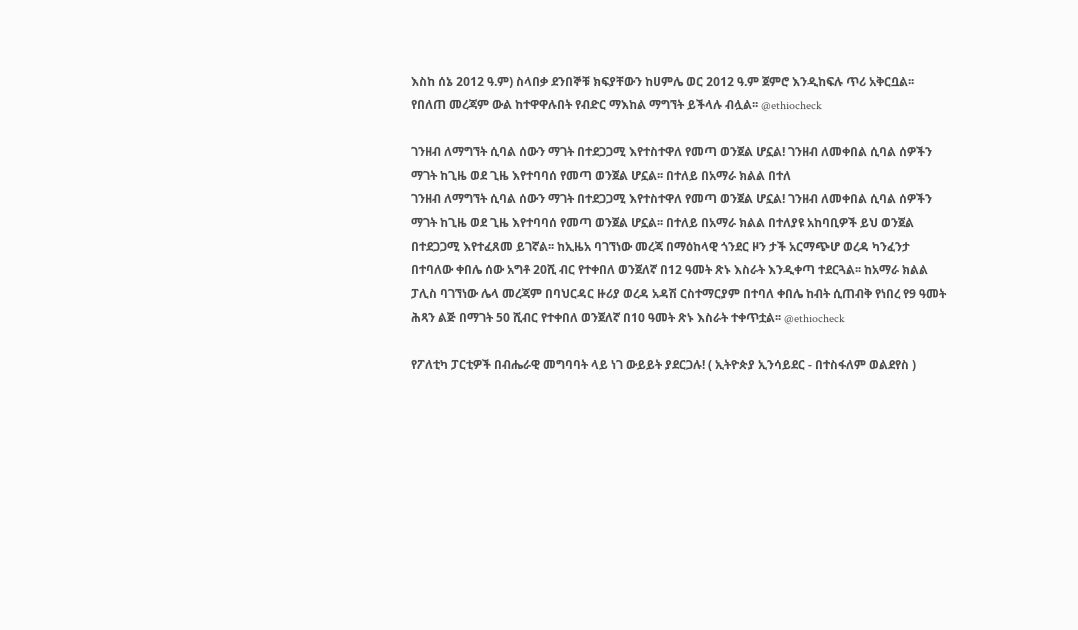እስከ ሰኔ 2012 ዓ.ም) ስላበቃ ደንበኞቹ ክፍያቸውን ከሀምሌ ወር 2012 ዓ.ም ጀምሮ እንዲከፍሉ ጥሪ አቅርቧል፡፡ የበለጠ መረጃም ውል ከተዋዋሉበት የብድር ማእከል ማግኘት ይችላሉ ብሏል፡፡ @ethiocheck

ገንዘብ ለማግኘት ሲባል ሰውን ማገት በተደጋጋሚ እየተስተዋለ የመጣ ወንጀል ሆኗል! ገንዘብ ለመቀበል ሲባል ሰዎችን ማገት ከጊዜ ወደ ጊዜ እየተባባሰ የመጣ ወንጀል ሆኗል፡፡ በተለይ በአማራ ክልል በተለ
ገንዘብ ለማግኘት ሲባል ሰውን ማገት በተደጋጋሚ እየተስተዋለ የመጣ ወንጀል ሆኗል! ገንዘብ ለመቀበል ሲባል ሰዎችን ማገት ከጊዜ ወደ ጊዜ እየተባባሰ የመጣ ወንጀል ሆኗል፡፡ በተለይ በአማራ ክልል በተለያዩ አከባቢዎች ይህ ወንጀል በተደጋጋሚ እየተፈጸመ ይገኛል፡፡ ከኢዜአ ባገኘነው መረጃ በማዕከላዊ ጎንደር ዞን ታች አርማጭሆ ወረዳ ካንፈንታ በተባለው ቀበሌ ሰው አግቶ 20ሺ ብር የተቀበለ ወንጀለኛ በ12 ዓመት ጽኑ እስራት እንዲቀጣ ተደርጓል፡፡ ከአማራ ክልል ፓሊስ ባገኘነው ሌላ መረጃም በባህርዳር ዙሪያ ወረዳ አዳሽ ርስተማርያም በተባለ ቀበሌ ከብት ሲጠብቅ የነበረ የ9 ዓመት ሕጻን ልጅ በማገት 50 ሺብር የተቀበለ ወንጀለኛ በ10 ዓመት ጽኑ እስራት ተቀጥቷል፡፡ @ethiocheck

የፖለቲካ ፓርቲዎች በብሔራዊ መግባባት ላይ ነገ ውይይት ያደርጋሉ! ( ኢትዮጵያ ኢንሳይደር - በተስፋለም ወልደየስ )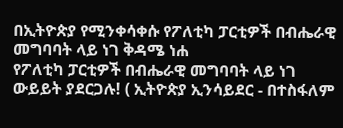በኢትዮጵያ የሚንቀሳቀሱ የፖለቲካ ፓርቲዎች በብሔራዊ መግባባት ላይ ነገ ቅዳሜ ነሐ
የፖለቲካ ፓርቲዎች በብሔራዊ መግባባት ላይ ነገ ውይይት ያደርጋሉ! ( ኢትዮጵያ ኢንሳይደር - በተስፋለም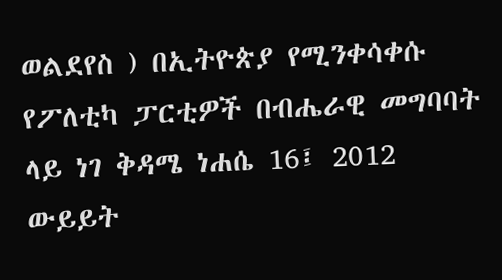ወልደየስ ) በኢትዮጵያ የሚንቀሳቀሱ የፖለቲካ ፓርቲዎች በብሔራዊ መግባባት ላይ ነገ ቅዳሜ ነሐሴ 16፤ 2012 ውይይት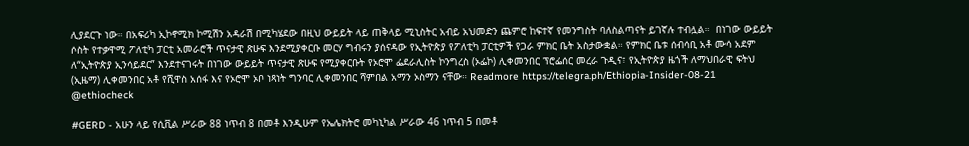ሊያደርጉ ነው። በአፍሪካ ኢኮኖሚክ ኮሚሽን አዳራሽ በሚካሄደው በዚህ ውይይት ላይ ጠቅላይ ሚኒስትር አብይ አህመድን ጨምሮ ከፍተኛ የመንግስት ባለስልጣናት ይገኛሉ ተብሏል።  በነገው ውይይት ሶስት የተቃዋሚ ፖለቲካ ፓርቲ አመራሮች ጥናታዊ ጽሁፍ እንደሚያቀርቡ መርሃ ግብሩን ያሰናዳው የኢትዮጵያ የፖለቲካ ፓርቲዎች የጋራ ምክር ቤት አስታውቋል። የምክር ቤቱ ሰብሳቢ አቶ ሙሳ አደም ለ“ኢትዮጵያ ኢንሳይደር” እንደተናገሩት በነገው ውይይት ጥናታዊ ጽሁፍ የሚያቀርቡት የኦሮሞ ፌደራሊስት ኮንግረስ (ኦፌኮ) ሊቀመንበር ፕሮፌሰር መረራ ጉዲና፣ የኢትዮጵያ ዜጎች ለማህበራዊ ፍትህ (ኢዜማ) ሊቀመንበር አቶ የሺዋስ አሰፋ እና የኦሮሞ ኦቦ ነጻነት ግንባር ሊቀመንበር ሻምበል አማን ኦስማን ናቸው። Readmore https://telegra.ph/Ethiopia-Insider-08-21 @ethiocheck

#GERD - አሁን ላይ የሲቪል ሥራው 88 ነጥብ 8 በመቶ እንዲሁም የኤሌክትሮ መካኒካል ሥራው 46 ነጥብ 5 በመቶ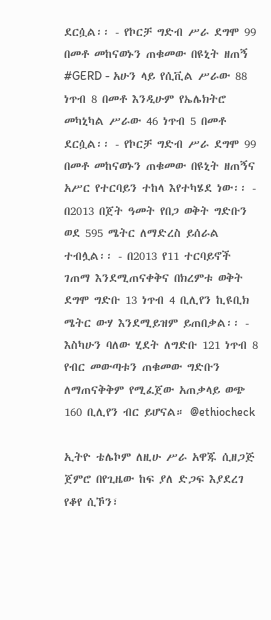ደርሷል፡፡ - የኮርቻ ግድብ ሥራ ደግሞ 99 በመቶ መከናወኑን ጠቁመው በዩኒት ዘጠኝ
#GERD - አሁን ላይ የሲቪል ሥራው 88 ነጥብ 8 በመቶ እንዲሁም የኤሌክትሮ መካኒካል ሥራው 46 ነጥብ 5 በመቶ ደርሷል፡፡ - የኮርቻ ግድብ ሥራ ደግሞ 99 በመቶ መከናወኑን ጠቁመው በዩኒት ዘጠኝና አሥር የተርባይን ተከላ እየተካሄደ ነው፡፡ - በ2013 በጀት ዓመት የበጋ ወቅት ግድቡን ወደ 595 ሜትር ለማድረስ ይሰራል ተብሏል፡፡ - በ2013 የ11 ተርባይኖች ገጠማ እንደሚጠናቀቅና በክረምቱ ወቅት ደግሞ ግድቡ 13 ነጥብ 4 ቢሊየን ኪዩቢክ ሜትር ውሃ እንደሚይዝም ይጠበቃል፡፡ - እስካሁን ባለው ሂደት ለግድቡ 121 ነጥብ 8 የብር መውጣቱን ጠቁመው ግድቡን ለማጠናቅቅም የሚፈጀው አጠቃላይ ወጭ 160 ቢሊየን ብር ይሆናል። @ethiocheck

ኢትዮ ቴሌኮም ለዚሁ ሥራ አዋጁ ሲዘጋጅ ጀምሮ በየጊዜው ከፍ ያለ ድጋፍ እያደረገ የቆየ ሲኾን፣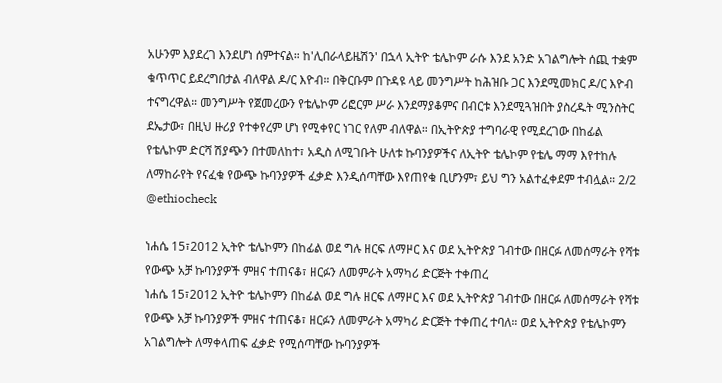አሁንም እያደረገ እንደሆነ ሰምተናል። ከ'ሊበራላይዜሽን' በኋላ ኢትዮ ቴሌኮም ራሱ እንደ አንድ አገልግሎት ሰጪ ተቋም ቁጥጥር ይደረግበታል ብለዋል ዶ/ር እዮብ። በቅርቡም በጉዳዩ ላይ መንግሥት ከሕዝቡ ጋር እንደሚመክር ዶ/ር እዮብ ተናግረዋል። መንግሥት የጀመረውን የቴሌኮም ሪፎርም ሥራ እንደማያቆምና በብርቱ እንደሚጓዝበት ያስረዱት ሚንስትር ደኤታው፣ በዚህ ዙሪያ የተቀየረም ሆነ የሚቀየር ነገር የለም ብለዋል። በኢትዮጵያ ተግባራዊ የሚደረገው በከፊል የቴሌኮም ድርሻ ሽያጭን በተመለከተ፣ አዲስ ለሚገቡት ሁለቱ ኩባንያዎችና ለኢትዮ ቴሌኮም የቴሌ ማማ እየተከሉ ለማከራየት የናፈቁ የውጭ ኩባንያዎች ፈቃድ እንዲሰጣቸው እየጠየቁ ቢሆንም፣ ይህ ግን አልተፈቀደም ተብሏል። 2/2 @ethiocheck

ነሐሴ 15፣2012 ኢትዮ ቴሌኮምን በከፊል ወደ ግሉ ዘርፍ ለማዞር እና ወደ ኢትዮጵያ ገብተው በዘርፉ ለመሰማራት የሻቱ የውጭ አቻ ኩባንያዎች ምዘና ተጠናቆ፣ ዘርፉን ለመምራት አማካሪ ድርጅት ተቀጠረ
ነሐሴ 15፣2012 ኢትዮ ቴሌኮምን በከፊል ወደ ግሉ ዘርፍ ለማዞር እና ወደ ኢትዮጵያ ገብተው በዘርፉ ለመሰማራት የሻቱ የውጭ አቻ ኩባንያዎች ምዘና ተጠናቆ፣ ዘርፉን ለመምራት አማካሪ ድርጅት ተቀጠረ ተባለ። ወደ ኢትዮጵያ የቴሌኮምን አገልግሎት ለማቀላጠፍ ፈቃድ የሚሰጣቸው ኩባንያዎች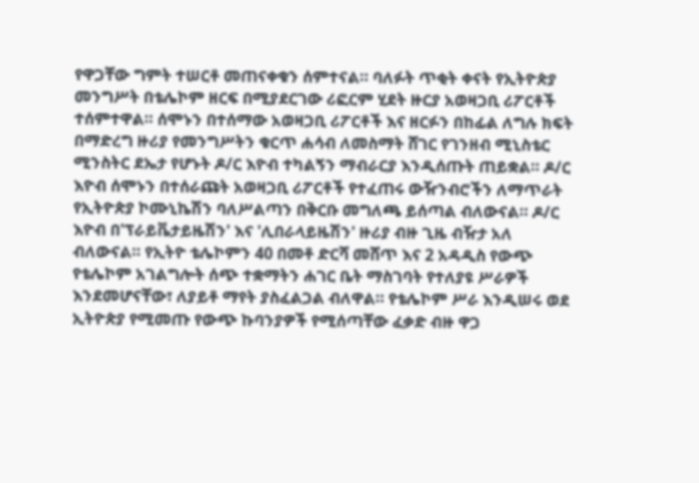የዋጋቸው ግምት ተሠርቶ መጠናቀቁን ሰምተናል። ባለፉት ጥቂት ቀናት የኢትዮጵያ መንግሥት በቴሌኮም ዘርፍ በሚያደርገው ሪፎርም ሂደት ዙርያ አወዛጋቢ ሪፖርቶች ተሰምተዋል። ሰሞኑን በተሰማው አወዛጋቢ ሪፖርቶች እና ዘርፉን በከፊል ለግሉ ክፍት በማድረግ ዙሪያ የመንግሥትን ቁርጥ ሐሳብ ለመስማት ሸገር የገንዘብ ሚኒስቴር ሚንስትር ደኤታ የሆኑት ዶ/ር እዮብ ተካልኝን ማብራርያ እንዲሰጡት ጠይቋል። ዶ/ር እዮብ ሰሞኑን በተሰራጩት አወዛጋቢ ሪፖርቶች የተፈጠሩ ውዥንብሮችን ለማጥራት የኢትዮጵያ ኮሙኒኬሽን ባለሥልጣን በቅርቡ መግለጫ ይሰጣል ብለውናል። ዶ/ር እዮብ በ'ፕራይቬታይዜሽን' እና 'ሊበራላይዜሽን' ዙሪያ ብዙ ጊዜ ብዥታ አለ ብለውናል። የኢትዮ ቴሌኮምን 40 በመቶ ድርሻ መሸጥ እና 2 አዳዲስ የውጭ የቴሌኮም አገልግሎት ሰጭ ተቋማትን ሐገር ቤት ማስገባት የተለያዩ ሥራዎች እንደመሆናቸው፣ ለያይቶ ማየት ያስፈልጋል ብለዋል። የቴሌኮም ሥራ እንዲሠሩ ወደ ኢትዮጵያ የሚመጡ የውጭ ኩባንያዎች የሚሰጣቸው ፈቃድ ብዙ ዋጋ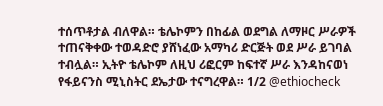ተሰጥቶታል ብለዋል። ቴሌኮምን በከፊል ወደግል ለማዞር ሥራዎች ተጠናቅቀው ተወዳድሮ ያሸነፈው አማካሪ ድርጅት ወደ ሥራ ይገባል ተብሏል። ኢትዮ ቴሌኮም ለዚህ ሪፎርም ከፍተኛ ሥራ እንዳከናወነ የፋይናንስ ሚኒስትር ደኤታው ተናግረዋል። 1/2 @ethiocheck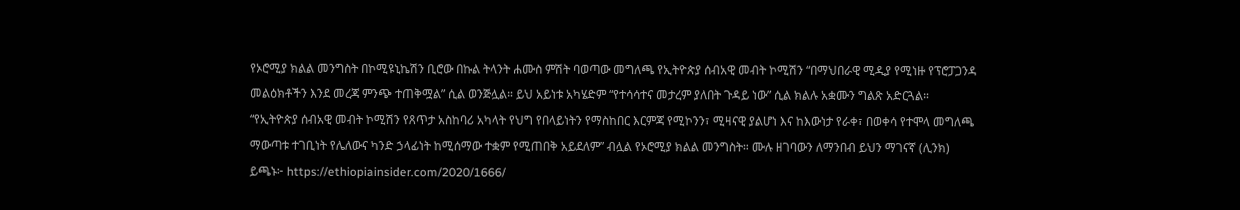የኦሮሚያ ክልል መንግስት በኮሚዩኒኬሽን ቢሮው በኩል ትላንት ሐሙስ ምሽት ባወጣው መግለጫ የኢትዮጵያ ሰብአዊ መብት ኮሚሽን “በማህበራዊ ሚዲያ የሚነዙ የፕሮፓጋንዳ መልዕክቶችን እንደ መረጃ ምንጭ ተጠቅሟል” ሲል ወንጅሏል። ይህ አይነቱ አካሄድም “የተሳሳተና መታረም ያለበት ጉዳይ ነው” ሲል ክልሉ አቋሙን ግልጽ አድርጓል። “የኢትዮጵያ ሰብአዊ መብት ኮሚሽን የጸጥታ አስከባሪ አካላት የህግ የበላይነትን የማስከበር እርምጃ የሚኮንን፣ ሚዛናዊ ያልሆነ እና ከእውነታ የራቀ፣ በወቀሳ የተሞላ መግለጫ ማውጣቱ ተገቢነት የሌለውና ካንድ ኃላፊነት ከሚሰማው ተቋም የሚጠበቅ አይደለም” ብሏል የኦሮሚያ ክልል መንግስት። ሙሉ ዘገባውን ለማንበብ ይህን ማገናኛ (ሊንክ) ይጫኑ፦ https://ethiopiainsider.com/2020/1666/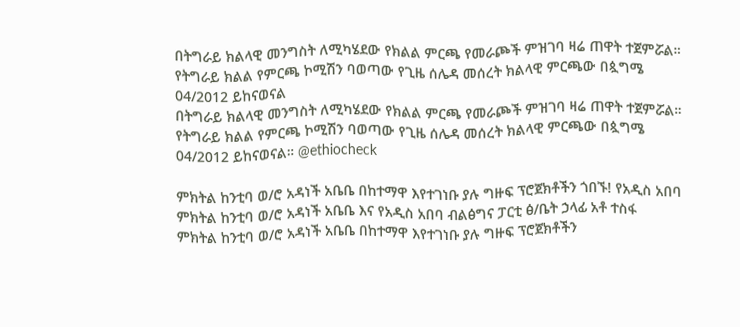በትግራይ ክልላዊ መንግስት ለሚካሄደው የክልል ምርጫ የመራጮች ምዝገባ ዛሬ ጠዋት ተጀምሯል። የትግራይ ክልል የምርጫ ኮሚሽን ባወጣው የጊዜ ሰሌዳ መሰረት ክልላዊ ምርጫው በጷግሜ 04/2012 ይከናወናል
በትግራይ ክልላዊ መንግስት ለሚካሄደው የክልል ምርጫ የመራጮች ምዝገባ ዛሬ ጠዋት ተጀምሯል። የትግራይ ክልል የምርጫ ኮሚሽን ባወጣው የጊዜ ሰሌዳ መሰረት ክልላዊ ምርጫው በጷግሜ 04/2012 ይከናወናል። @ethiocheck

ምክትል ከንቲባ ወ/ሮ አዳነች አቤቤ በከተማዋ እየተገነቡ ያሉ ግዙፍ ፕሮጀክቶችን ጎበኙ! የአዲስ አበባ ምክትል ከንቲባ ወ/ሮ አዳነች አቤቤ እና የአዲስ አበባ ብልፅግና ፓርቲ ፅ/ቤት ኃላፊ አቶ ተስፋ
ምክትል ከንቲባ ወ/ሮ አዳነች አቤቤ በከተማዋ እየተገነቡ ያሉ ግዙፍ ፕሮጀክቶችን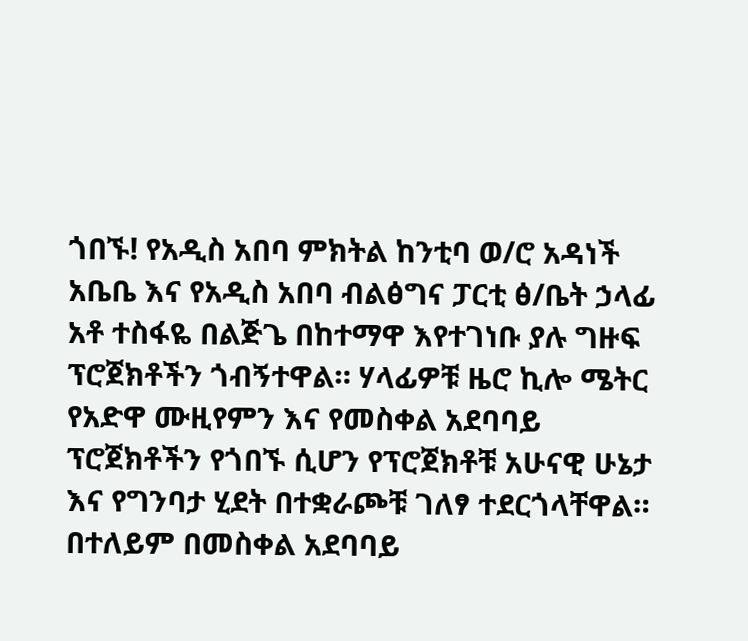ጎበኙ! የአዲስ አበባ ምክትል ከንቲባ ወ/ሮ አዳነች አቤቤ እና የአዲስ አበባ ብልፅግና ፓርቲ ፅ/ቤት ኃላፊ አቶ ተስፋዬ በልጅጌ በከተማዋ እየተገነቡ ያሉ ግዙፍ ፕሮጀክቶችን ጎብኝተዋል። ሃላፊዎቹ ዜሮ ኪሎ ሜትር የአድዋ ሙዚየምን እና የመስቀል አደባባይ ፕሮጀክቶችን የጎበኙ ሲሆን የፕሮጀክቶቹ አሁናዊ ሁኔታ እና የግንባታ ሂደት በተቋራጮቹ ገለፃ ተደርጎላቸዋል። በተለይም በመስቀል አደባባይ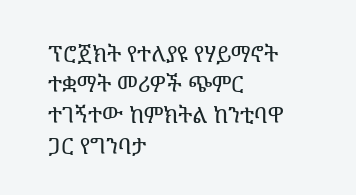ፕሮጀክት የተለያዩ የሃይማኖት ተቋማት መሪዎች ጭምር ተገኝተው ከምክትል ከንቲባዋ ጋር የግንባታ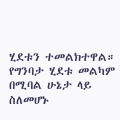ሂደቱን ተመልክተዋል። የግንባታ ሂደቱ መልካም በሚባል ሁኔታ ላይ ስለመሆኑ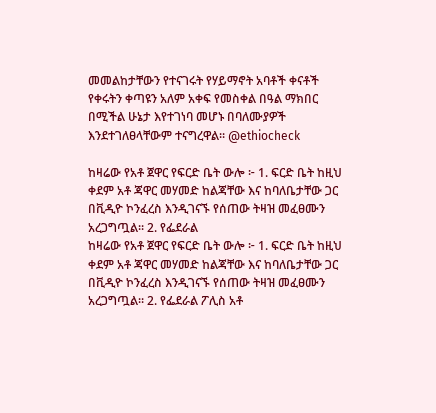መመልከታቸውን የተናገሩት የሃይማኖት አባቶች ቀናቶች የቀሩትን ቀጣዩን አለም አቀፍ የመስቀል በዓል ማክበር በሚችል ሁኔታ እየተገነባ መሆኑ በባለሙያዎች እንደተገለፀላቸውም ተናግረዋል። @ethiocheck

ከዛሬው የአቶ ጀዋር የፍርድ ቤት ውሎ ፦ 1. ፍርድ ቤት ከዚህ ቀደም አቶ ጃዋር መሃመድ ከልጃቸው እና ከባለቤታቸው ጋር በቪዲዮ ኮንፈረስ እንዲገናኙ የሰጠው ትዛዝ መፈፀሙን አረጋግጧል። 2. የፌደራል
ከዛሬው የአቶ ጀዋር የፍርድ ቤት ውሎ ፦ 1. ፍርድ ቤት ከዚህ ቀደም አቶ ጃዋር መሃመድ ከልጃቸው እና ከባለቤታቸው ጋር በቪዲዮ ኮንፈረስ እንዲገናኙ የሰጠው ትዛዝ መፈፀሙን አረጋግጧል። 2. የፌደራል ፖሊስ አቶ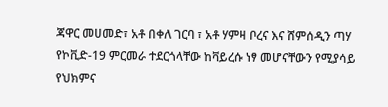ጃዋር መሀመድ፣ አቶ በቀለ ገርባ ፣ አቶ ሃምዛ ቦረና እና ሸምሰዲን ጣሃ የኮቪድ-19 ምርመራ ተደርጎላቸው ከቫይረሱ ነፃ መሆናቸውን የሚያሳይ የህክምና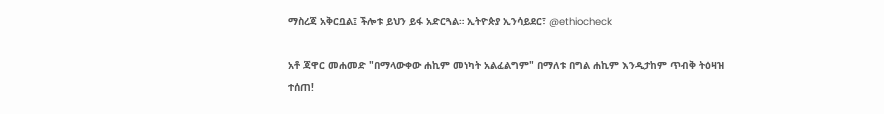ማስረጃ አቅርቧል፤ ችሎቱ ይህን ይፋ አድርጓል። ኢትዮጵያ ኢንሳይደር፣ @ethiocheck

አቶ ጃዋር መሐመድ "በማላውቀው ሐኪም መነካት አልፈልግም" በማለቱ በግል ሐኪም እንዲታከም ጥብቅ ትዕዛዝ ተሰጠ!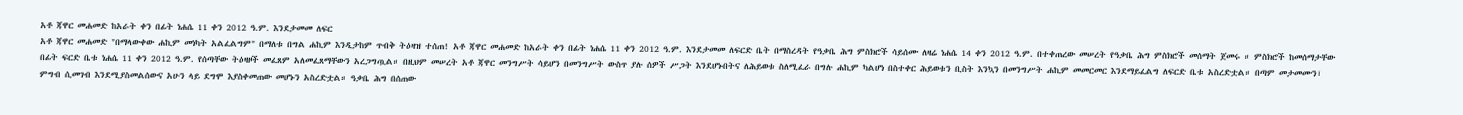አቶ ጃዋር መሐመድ ከአራት ቀን በፊት ነሐሴ 11 ቀን 2012 ዓ.ም. እንደታመመ ለፍር
አቶ ጃዋር መሐመድ "በማላውቀው ሐኪም መነካት አልፈልግም" በማለቱ በግል ሐኪም እንዲታከም ጥብቅ ትዕዛዝ ተሰጠ! አቶ ጃዋር መሐመድ ከአራት ቀን በፊት ነሐሴ 11 ቀን 2012 ዓ.ም. እንደታመመ ለፍርድ ቤት በማስረዳት የዓቃቤ ሕግ ምስክሮች ሳይሰሙ ለዛሬ ነሐሴ 14 ቀን 2012 ዓ.ም. በተቀጠረው መሠረት የዓቃቤ ሕግ ምስክሮች መሰማት ጀመሩ ። ምስክሮች ከመሰማታቸው በፊት ፍርድ ቤቱ ነሐሴ 11 ቀን 2012 ዓ.ም. የሰጣቸው ትዕዛዞች መፈጸም አለመፈጸማቸውን አረጋግጧል። በዚህም መሠረት አቶ ጃዋር መንግሥት ሳይሆን በመንግሥት ውስጥ ያሉ ሰዎች ሥጋት እንደሆኑበትና ለሕይወቱ ስለሚፈራ በግሉ ሐኪም ካልሆነ በስተቀር ሕይወቱን ቢስት እንኳን በመንግሥት ሐኪም መመርመር እንደማይፈልግ ለፍርድ ቤቱ አስረድቷል። በጣም መታመሙን፣ ምግብ ሲመገብ እንደሚያስመልሰውና አሁን ላይ ደግሞ እያስቀመጠው መሆኑን አስረድቷል። ዓቃቤ ሕግ በሰጠው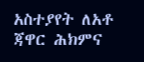አስተያየት ለአቶ ጃዋር ሕክምና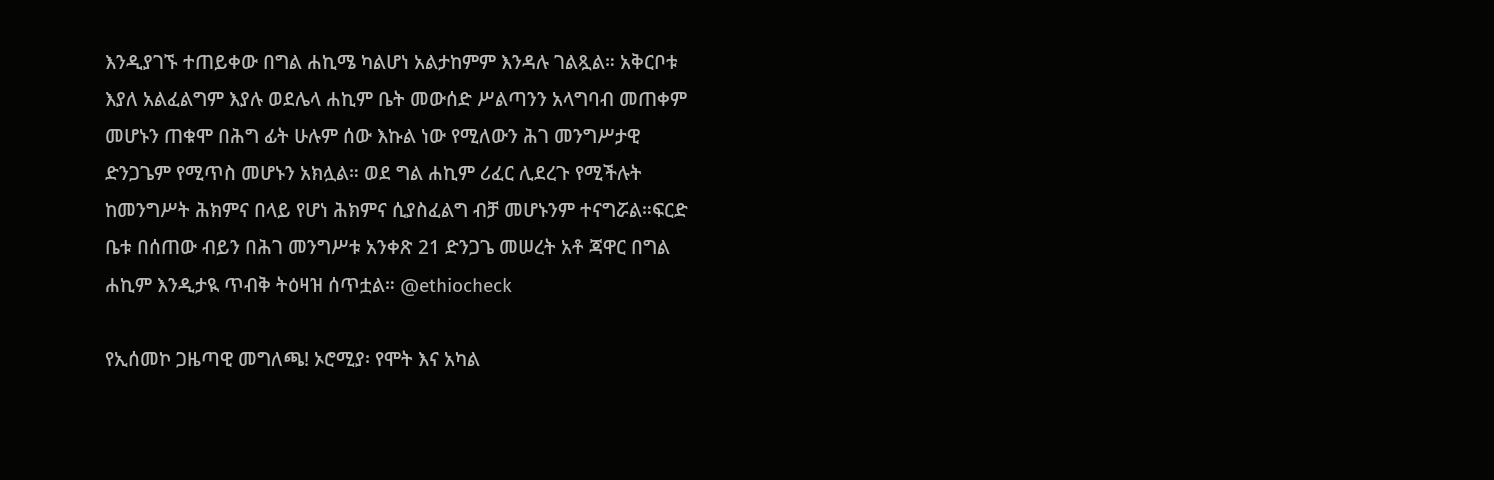እንዲያገኙ ተጠይቀው በግል ሐኪሜ ካልሆነ አልታከምም እንዳሉ ገልጿል። አቅርቦቱ እያለ አልፈልግም እያሉ ወደሌላ ሐኪም ቤት መውሰድ ሥልጣንን አላግባብ መጠቀም መሆኑን ጠቁሞ በሕግ ፊት ሁሉም ሰው እኩል ነው የሚለውን ሕገ መንግሥታዊ ድንጋጌም የሚጥስ መሆኑን አክሏል። ወደ ግል ሐኪም ሪፈር ሊደረጉ የሚችሉት ከመንግሥት ሕክምና በላይ የሆነ ሕክምና ሲያስፈልግ ብቻ መሆኑንም ተናግሯል።ፍርድ ቤቱ በሰጠው ብይን በሕገ መንግሥቱ አንቀጽ 21 ድንጋጌ መሠረት አቶ ጃዋር በግል ሐኪም እንዲታዪ ጥብቅ ትዕዛዝ ሰጥቷል። @ethiocheck

የኢሰመኮ ጋዜጣዊ መግለጫ! ኦሮሚያ፡ የሞት እና አካል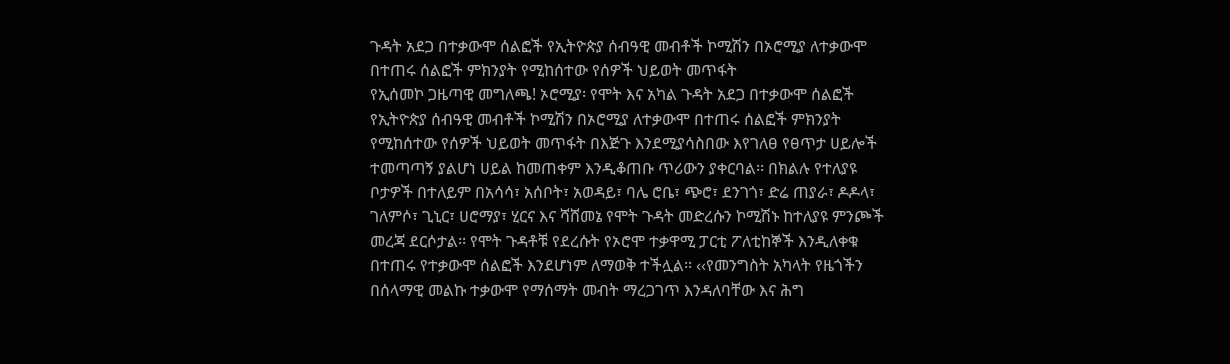ጉዳት አደጋ በተቃውሞ ሰልፎች የኢትዮጵያ ሰብዓዊ መብቶች ኮሚሽን በኦሮሚያ ለተቃውሞ በተጠሩ ሰልፎች ምክንያት የሚከሰተው የሰዎች ህይወት መጥፋት
የኢሰመኮ ጋዜጣዊ መግለጫ! ኦሮሚያ፡ የሞት እና አካል ጉዳት አደጋ በተቃውሞ ሰልፎች የኢትዮጵያ ሰብዓዊ መብቶች ኮሚሽን በኦሮሚያ ለተቃውሞ በተጠሩ ሰልፎች ምክንያት የሚከሰተው የሰዎች ህይወት መጥፋት በእጅጉ እንደሚያሳስበው እየገለፀ የፀጥታ ሀይሎች ተመጣጣኝ ያልሆነ ሀይል ከመጠቀም እንዲቆጠቡ ጥሪውን ያቀርባል፡፡ በክልሉ የተለያዩ ቦታዎች በተለይም በአሳሳ፣ አሰቦት፣ አወዳይ፣ ባሌ ሮቤ፣ ጭሮ፣ ደንገጎ፣ ድሬ ጠያራ፣ ዶዶላ፣ ገለምሶ፣ ጊኒር፣ ሀሮማያ፣ ሂርና እና ሻሸመኔ የሞት ጉዳት መድረሱን ኮሚሽኑ ከተለያዩ ምንጮች መረጃ ደርሶታል፡፡ የሞት ጉዳቶቹ የደረሱት የኦሮሞ ተቃዋሚ ፓርቲ ፖለቲከኞች እንዲለቀቁ በተጠሩ የተቃውሞ ሰልፎች እንደሆነም ለማወቅ ተችሏል፡፡ ‹‹የመንግስት አካላት የዜጎችን በሰላማዊ መልኩ ተቃውሞ የማሰማት መብት ማረጋገጥ እንዳለባቸው እና ሕግ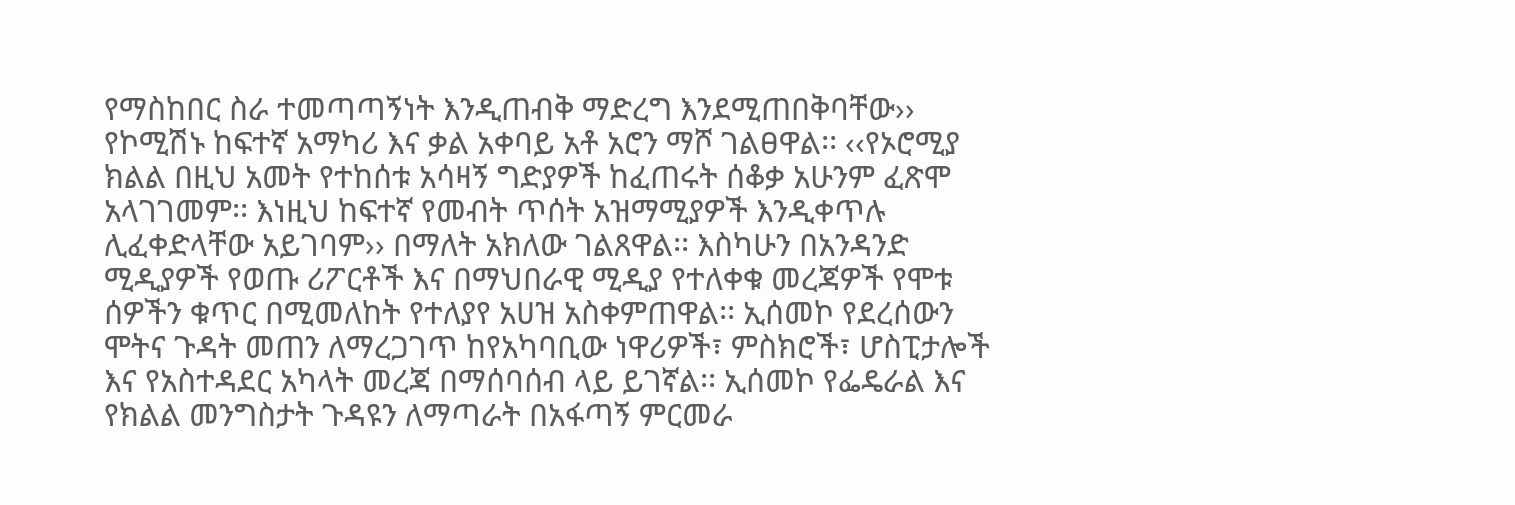የማስከበር ስራ ተመጣጣኝነት እንዲጠብቅ ማድረግ እንደሚጠበቅባቸው›› የኮሚሽኑ ከፍተኛ አማካሪ እና ቃል አቀባይ አቶ አሮን ማሾ ገልፀዋል፡፡ ‹‹የኦሮሚያ ክልል በዚህ አመት የተከሰቱ አሳዛኝ ግድያዎች ከፈጠሩት ሰቆቃ አሁንም ፈጽሞ አላገገመም፡፡ እነዚህ ከፍተኛ የመብት ጥሰት አዝማሚያዎች እንዲቀጥሉ ሊፈቀድላቸው አይገባም›› በማለት አክለው ገልጸዋል፡፡ እስካሁን በአንዳንድ ሚዲያዎች የወጡ ሪፖርቶች እና በማህበራዊ ሚዲያ የተለቀቁ መረጃዎች የሞቱ ሰዎችን ቁጥር በሚመለከት የተለያየ አሀዝ አስቀምጠዋል፡፡ ኢሰመኮ የደረሰውን ሞትና ጉዳት መጠን ለማረጋገጥ ከየአካባቢው ነዋሪዎች፣ ምስክሮች፣ ሆስፒታሎች እና የአስተዳደር አካላት መረጃ በማሰባሰብ ላይ ይገኛል፡፡ ኢሰመኮ የፌዴራል እና የክልል መንግስታት ጉዳዩን ለማጣራት በአፋጣኝ ምርመራ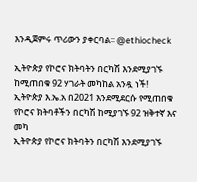እንዲጀምሩ ጥሪውን ያቀርባል፡፡ @ethiocheck

ኢትዮጵያ የኮሮና ክትባትን በርካሽ እንደሚያገኙ ከሚጠበቁ 92 ሃገራት መካከል አንዷ ነች! ኢትዮጵያ እ.ኤ.አ በ2021 እንደሚደርሱ የሚጠበቁ የኮሮና ክትባቶችን በርካሽ ከሚያገኙ 92 ዝቅተኛ እና መካ
ኢትዮጵያ የኮሮና ክትባትን በርካሽ እንደሚያገኙ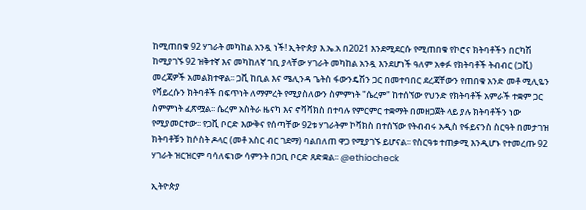ከሚጠበቁ 92 ሃገራት መካከል አንዷ ነች! ኢትዮጵያ እ.ኤ.አ በ2021 እንደሚደርሱ የሚጠበቁ የኮሮና ክትባቶችን በርካሽ ከሚያገኙ 92 ዝቅተኛ እና መካከለኛ ገቢ ያላቸው ሃገራት መካከል አንዷ እንደሆነች ዓለም አቀፉ የክትባቶች ትብብር (ጋቪ) መረጃዎች አመልክተዋል፡፡ ጋቪ ከቢል እና ሜሊንዳ ጌትስ ፋውንዴሽን ጋር በመተባበር ደረጃቸውን የጠበቁ አንድ መቶ ሚሊዬን የቫይረሱን ክትባቶች በፍጥነት ለማምረት የሚያስለውን ስምምነት "ሴረም" ከተሰኘው የህንድ የክትባቶች አምራች ተቋም ጋር ስምምነት ፈጽሟል፡፡ ሴረም አስትራ ዜናካ እና ኖቫቫክስ በተባሉ የምርምር ተቋማት በመዘጋጀት ላይ ያሉ ክትባቶችን ነው የሚያመርተው፡፡ የጋቪ ቦርድ እውቅና የሰጣቸው 92ቱ ሃገራትም ኮቫክስ በተሰኘው የትብብሩ አዲስ የፋይናንስ ስርዓት በመታገዝ ክትባቶቹን ከሶስት ዶላር (መቶ አስር ብር ገደማ) ባልበለጠ ዋጋ የሚያገኙ ይሆናል፡፡ የስርዓቱ ተጠቃሚ እንዲሆኑ የተመረጡ 92 ሃገራት ዝርዝርም ባሳለፍነው ሳምንት በጋቢ ቦርድ ጸድቋል፡፡ @ethiocheck

ኢትዮጵያ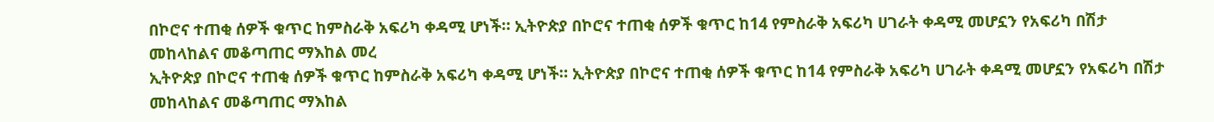በኮሮና ተጠቂ ሰዎች ቁጥር ከምስራቅ አፍሪካ ቀዳሚ ሆነች። ኢትዮጵያ በኮሮና ተጠቂ ሰዎች ቁጥር ከ14 የምስራቅ አፍሪካ ሀገራት ቀዳሚ መሆኗን የአፍሪካ በሽታ መከላከልና መቆጣጠር ማእከል መረ
ኢትዮጵያ በኮሮና ተጠቂ ሰዎች ቁጥር ከምስራቅ አፍሪካ ቀዳሚ ሆነች። ኢትዮጵያ በኮሮና ተጠቂ ሰዎች ቁጥር ከ14 የምስራቅ አፍሪካ ሀገራት ቀዳሚ መሆኗን የአፍሪካ በሽታ መከላከልና መቆጣጠር ማእከል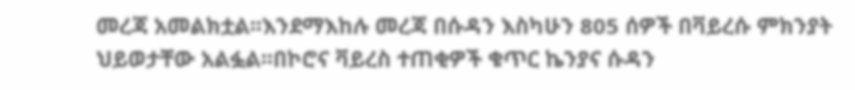መረጃ አመልክቷል፡፡እንደማእከሉ መረጃ በሱዳን እስካሁን 805 ሰዎች በቫይረሱ ምክንያት ህይወታቸው አልፏል፡፡በኮሮና ቫይረስ ተጠቂዎች ቁጥር ኬንያና ሱዳን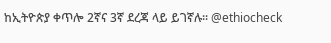ከኢትዮጵያ ቀጥሎ 2ኛና 3ኛ ደረጃ ላይ ይገኛሉ፡፡ @ethiocheck